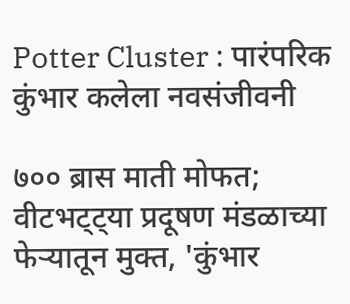Potter Cluster : पारंपरिक कुंभार कलेला नवसंजीवनी

७०० ब्रास माती मोफत; वीटभट्ट्या प्रदूषण मंडळाच्या फेऱ्यातून मुक्त, 'कुंभार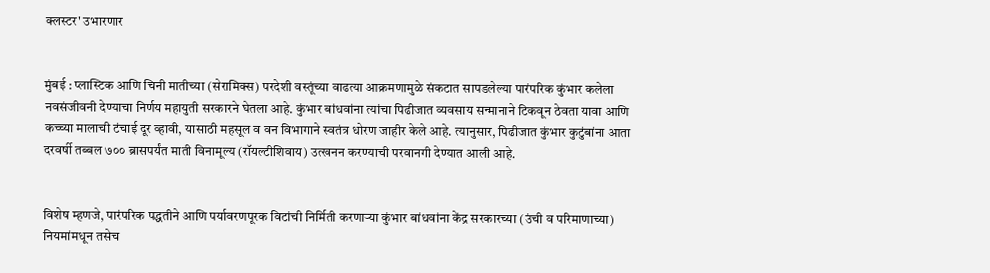क्लस्टर' उभारणार


मुंबई : प्लास्टिक आणि चिनी मातीच्या (सेरामिक्स) परदेशी वस्तूंच्या वाढत्या आक्रमणामुळे संकटात सापडलेल्या पारंपरिक कुंभार कलेला नवसंजीवनी देण्याचा निर्णय महायुती सरकारने घेतला आहे. कुंभार बांधवांना त्यांचा पिढीजात व्यवसाय सन्मानाने टिकवून ठेवता यावा आणि कच्च्या मालाची टंचाई दूर व्हावी, यासाठी महसूल व वन विभागाने स्वतंत्र धोरण जाहीर केले आहे. त्यानुसार, पिढीजात कुंभार कुटुंबांना आता दरवर्षी तब्बल ७०० ब्रासपर्यंत माती विनामूल्य (रॉयल्टीशिवाय) उत्खनन करण्याची परवानगी देण्यात आली आहे.


विशेष म्हणजे, पारंपरिक पद्धतीने आणि पर्यावरणपूरक विटांची निर्मिती करणाऱ्या कुंभार बांधवांना केंद्र सरकारच्या (उंची व परिमाणाच्या) नियमांमधून तसेच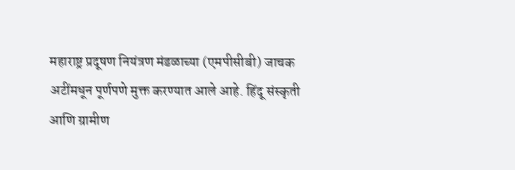महाराष्ट्र प्रदूषण नियंत्रण मंडळाच्या (एमपीसीबी) जाचक अटींमधून पूर्णपणे मुक्त करण्यात आले आहे. हिंदू संस्कृती आणि ग्रामीण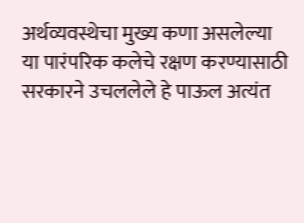अर्थव्यवस्थेचा मुख्य कणा असलेल्या या पारंपरिक कलेचे रक्षण करण्यासाठी सरकारने उचललेले हे पाऊल अत्यंत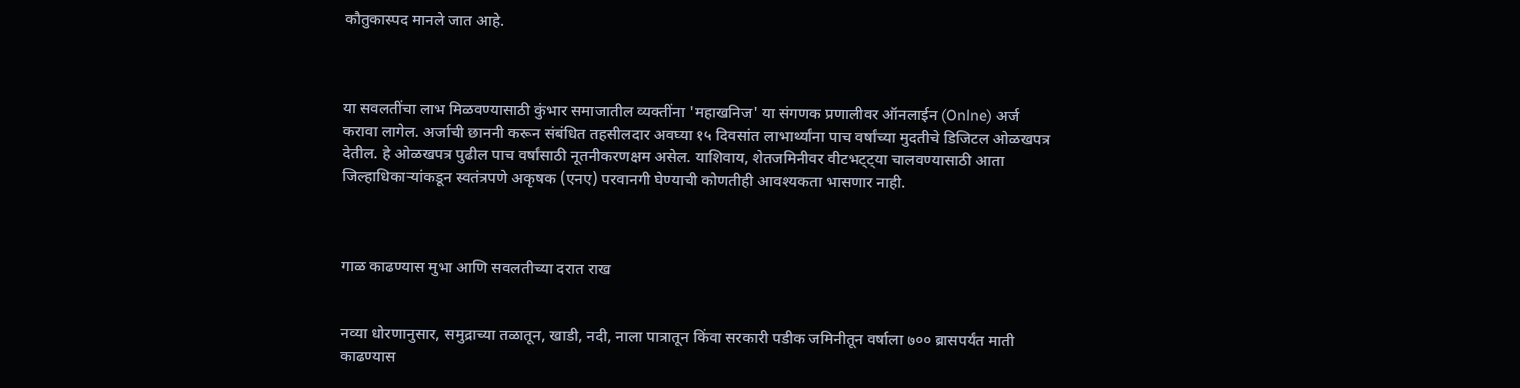कौतुकास्पद मानले जात आहे.



या सवलतींचा लाभ मिळवण्यासाठी कुंभार समाजातील व्यक्तींना 'महाखनिज' या संगणक प्रणालीवर ऑनलाईन (Onlne) अर्ज करावा लागेल. अर्जाची छाननी करून संबंधित तहसीलदार अवघ्या १५ दिवसांत लाभार्थ्यांना पाच वर्षांच्या मुदतीचे डिजिटल ओळखपत्र देतील. हे ओळखपत्र पुढील पाच वर्षांसाठी नूतनीकरणक्षम असेल. याशिवाय, शेतजमिनीवर वीटभट्ट्या चालवण्यासाठी आता जिल्हाधिकाऱ्यांकडून स्वतंत्रपणे अकृषक (एनए) परवानगी घेण्याची कोणतीही आवश्यकता भासणार नाही.



गाळ काढण्यास मुभा आणि सवलतीच्या दरात राख


नव्या धोरणानुसार, समुद्राच्या तळातून, खाडी, नदी, नाला पात्रातून किंवा सरकारी पडीक जमिनीतून वर्षाला ७०० ब्रासपर्यंत माती काढण्यास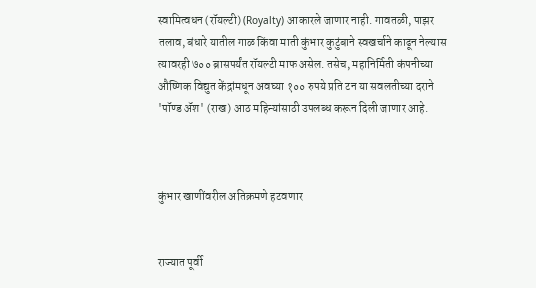स्वामित्वधन (रॉयल्टी) (Royalty) आकारले जाणार नाही. गावतळी, पाझर तलाव, बंधारे यातील गाळ किंवा माती कुंभार कुटुंबाने स्वखर्चाने काढून नेल्यास त्यावरही ७०० ब्रासपर्यंत रॉयल्टी माफ असेल. तसेच, महानिर्मिती कंपनीच्या औष्णिक विद्युत केंद्रांमधून अवघ्या १०० रुपये प्रति टन या सवलतीच्या दराने 'पॉण्ड ॲश' (राख) आठ महिन्यांसाठी उपलब्ध करून दिली जाणार आहे.



कुंभार खाणींवरील अतिक्रमणे हटवणार


राज्यात पूर्वी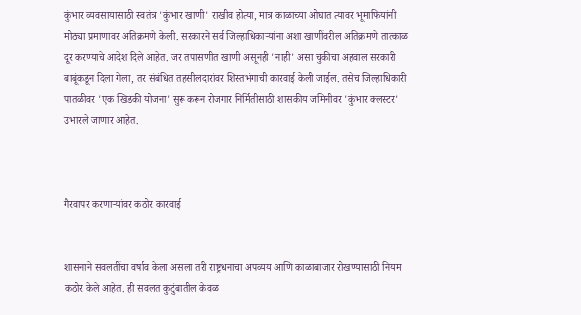कुंभार व्यवसायासाठी स्वतंत्र 'कुंभार खाणी' राखीव होत्या, मात्र काळाच्या ओघात त्यावर भूमाफियांनी मोठ्या प्रमाणावर अतिक्रमणे केली. सरकारने सर्व जिल्हाधिकाऱ्यांना अशा खाणींवरील अतिक्रमणे तात्काळ दूर करण्याचे आदेश दिले आहेत. जर तपासणीत खाणी असूनही 'नाही' असा चुकीचा अहवाल सरकारी बाबूंकडून दिला गेला, तर संबंधित तहसीलदारांवर शिस्तभंगाची कारवाई केली जाईल. तसेच जिल्हाधिकारी पातळीवर 'एक खिडकी योजना' सुरू करून रोजगार निर्मितीसाठी शासकीय जमिनीवर 'कुंभार क्लस्टर' उभारले जाणार आहेत.



गैरवापर करणाऱ्यांवर कठोर कारवाई


शासनाने सवलतींचा वर्षाव केला असला तरी राष्ट्रधनाचा अपव्यय आणि काळाबाजार रोखण्यासाठी नियम कठोर केले आहेत. ही सवलत कुटुंबातील केवळ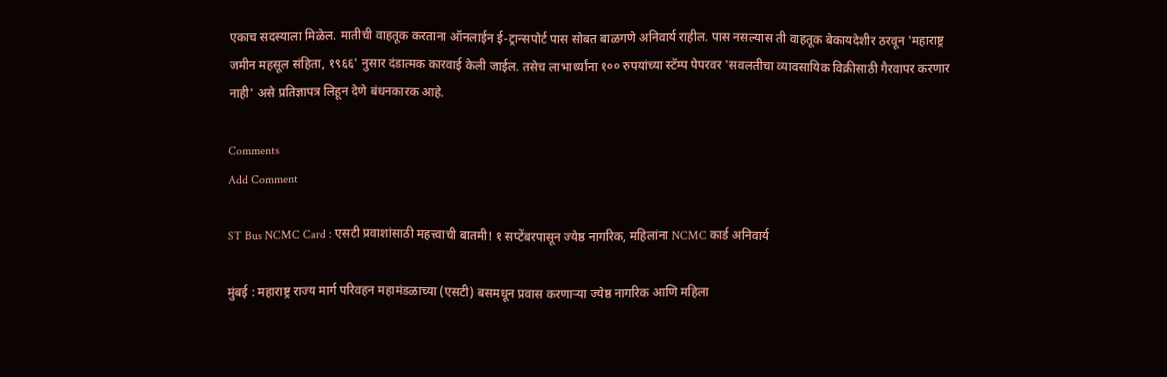एकाच सदस्याला मिळेल. मातीची वाहतूक करताना ऑनलाईन ई-ट्रान्सपोर्ट पास सोबत बाळगणे अनिवार्य राहील. पास नसल्यास ती वाहतूक बेकायदेशीर ठरवून 'महाराष्ट्र जमीन महसूल संहिता, १९६६' नुसार दंडात्मक कारवाई केली जाईल. तसेच लाभार्थ्यांना १०० रुपयांच्या स्टॅम्प पेपरवर 'सवलतीचा व्यावसायिक विक्रीसाठी गैरवापर करणार नाही' असे प्रतिज्ञापत्र लिहून देणे बंधनकारक आहे.

Comments
Add Comment

ST Bus NCMC Card : एसटी प्रवाशांसाठी महत्त्वाची बातमी! १ सप्टेंबरपासून ज्येष्ठ नागरिक, महिलांना NCMC कार्ड अनिवार्य

मुंबई : महाराष्ट्र राज्य मार्ग परिवहन महामंडळाच्या (एसटी) बसमधून प्रवास करणाऱ्या ज्येष्ठ नागरिक आणि महिला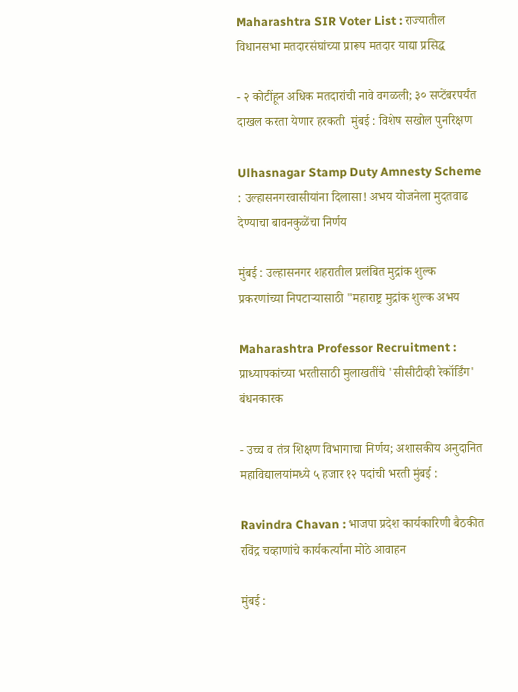Maharashtra SIR Voter List : राज्यातील विधानसभा मतदारसंघांच्या प्रारूप मतदार याद्या प्रसिद्ध

- २ कोटींहून अधिक मतदारांची नावे वगळली; ३० सप्टेंबरपर्यंत दाखल करता येणार हरकती  मुंबई : विशेष सखोल पुनरिक्षण

Ulhasnagar Stamp Duty Amnesty Scheme : उल्हासनगरवासीयांना दिलासा! अभय योजनेला मुदतवाढ देण्याचा बावनकुळेंचा निर्णय

मुंबई : उल्हासनगर शहरातील प्रलंबित मुद्रांक शुल्क प्रकरणांच्या निपटाऱ्यासाठी "महाराष्ट्र मुद्रांक शुल्क अभय

Maharashtra Professor Recruitment : प्राध्यापकांच्या भरतीसाठी मुलाखतींचे 'सीसीटीव्ही रेकॉर्डिंग' बंधनकारक

- उच्च व तंत्र शिक्षण विभागाचा निर्णय; अशासकीय अनुदानित महाविद्यालयांमध्ये ५ हजार १२ पदांची भरती मुंबई :

Ravindra Chavan : भाजपा प्रदेश कार्यकारिणी बैठकीत रविंद्र चव्हाणांचे कार्यकर्त्यांना मोठे आवाहन

मुंबई :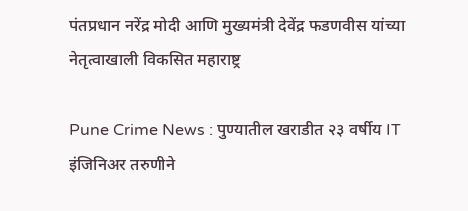पंतप्रधान नरेंद्र मोदी आणि मुख्यमंत्री देवेंद्र फडणवीस यांच्या नेतृत्वाखाली विकसित महाराष्ट्र

Pune Crime News : पुण्यातील खराडीत २३ वर्षीय IT इंजिनिअर तरुणीने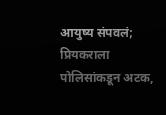आयुष्य संपवलं; प्रियकराला पोलिसांकडून अटक,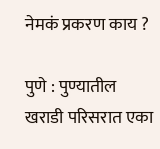नेमकं प्रकरण काय ?

पुणे : पुण्यातील खराडी परिसरात एका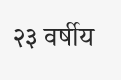२३ वर्षीय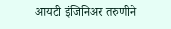आयटी इंजिनिअर तरुणीने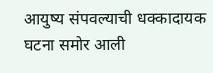आयुष्य संपवल्याची धक्कादायक घटना समोर आली